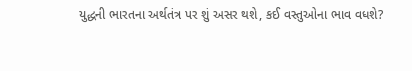યુદ્ધની ભારતના અર્થતંત્ર પર શું અસર થશે, કઈ વસ્તુઓના ભાવ વધશે?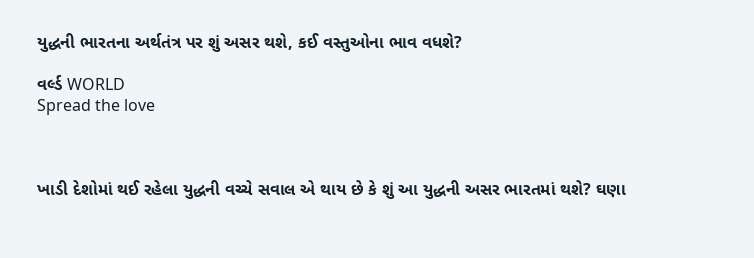યુદ્ધની ભારતના અર્થતંત્ર પર શું અસર થશે, કઈ વસ્તુઓના ભાવ વધશે?

વર્લ્ડ WORLD
Spread the love



ખાડી દેશોમાં થઈ રહેલા યુદ્ધની વચ્ચે સવાલ એ થાય છે કે શું આ યુદ્ધની અસર ભારતમાં થશે? ઘણા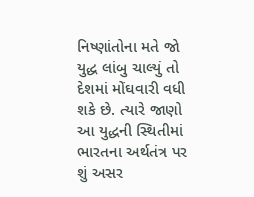નિષ્ણાંતોના મતે જો યુદ્ધ લાંબુ ચાલ્યું તો દેશમાં મોંઘવારી વધી શકે છે. ત્યારે જાણો આ યુદ્ધની સ્થિતીમાં ભારતના અર્થતંત્ર પર શું અસર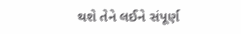થશે તેને લઈને સંપૂર્ણ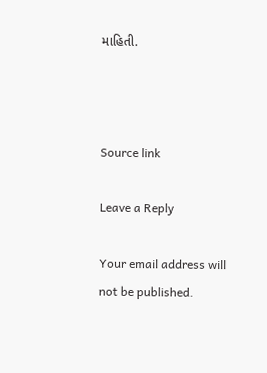માહિતી.



Source link

Leave a Reply

Your email address will not be published.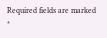Required fields are marked *